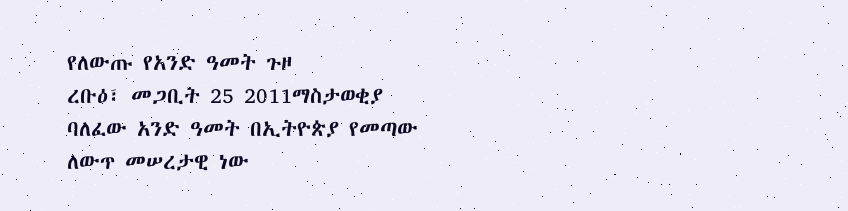የለውጡ የአንድ ዓመት ጉዞ
ረቡዕ፣ መጋቢት 25 2011ማስታወቂያ
ባለፈው አንድ ዓመት በኢትዮጵያ የመጣው ለውጥ መሠረታዊ ነው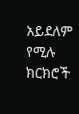አይደለም የሚሉ ክርክሮች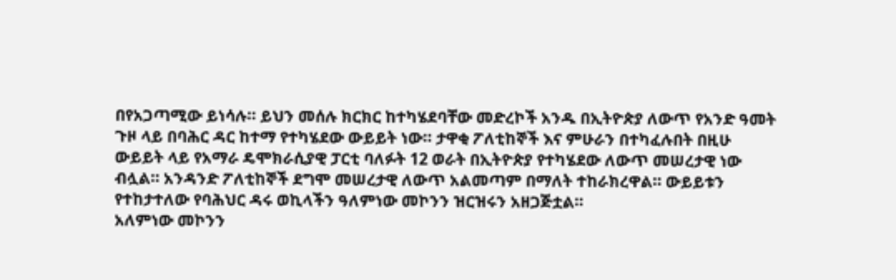በየአጋጣሚው ይነሳሉ። ይህን መሰሉ ክርክር ከተካሄደባቸው መድረኮች አንዱ በኢትዮጵያ ለውጥ የአንድ ዓመት ጉዞ ላይ በባሕር ዳር ከተማ የተካሄደው ውይይት ነው። ታዋቂ ፖለቲከኞች እና ምሁራን በተካፈሉበት በዚሁ ውይይት ላይ የአማራ ዴሞክራሲያዊ ፓርቲ ባለፉት 12 ወራት በኢትዮጵያ የተካሄደው ለውጥ መሠረታዊ ነው ብሏል። አንዳንድ ፖለቲከኞች ደግሞ መሠረታዊ ለውጥ አልመጣም በማለት ተከራክረዋል። ውይይቱን የተከታተለው የባሕህር ዳሩ ወኪላችን ዓለምነው መኮንን ዝርዝሩን አዘጋጅቷል።
አለምነው መኮንን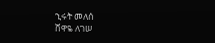ኂሩት መለሰ
ሸዋዬ ለገሠ